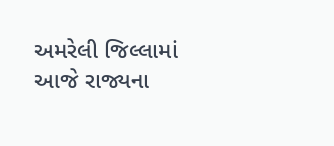અમરેલી જિલ્લામાં આજે રાજ્યના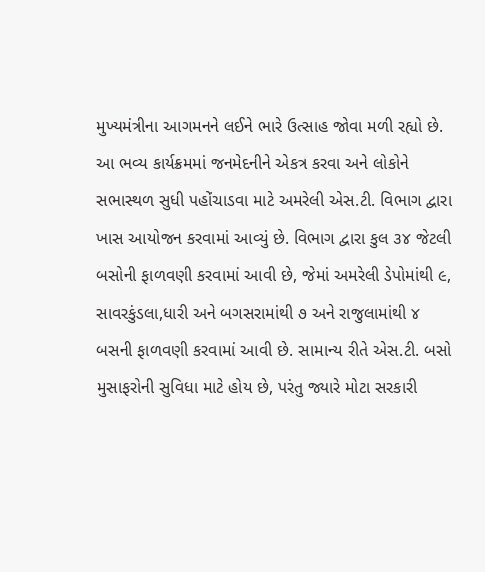મુખ્યમંત્રીના આગમનને લઈને ભારે ઉત્સાહ જોવા મળી રહ્યો છે. આ ભવ્ય કાર્યક્રમમાં જનમેદનીને એકત્ર કરવા અને લોકોને સભાસ્થળ સુધી પહોંચાડવા માટે અમરેલી એસ.ટી. વિભાગ દ્વારા ખાસ આયોજન કરવામાં આવ્યું છે. વિભાગ દ્વારા કુલ ૩૪ જેટલી બસોની ફાળવણી કરવામાં આવી છે, જેમાં અમરેલી ડેપોમાંથી ૯, સાવરકુંડલા,ધારી અને બગસરામાંથી ૭ અને રાજુલામાંથી ૪ બસની ફાળવણી કરવામાં આવી છે. સામાન્ય રીતે એસ.ટી. બસો મુસાફરોની સુવિધા માટે હોય છે, પરંતુ જ્યારે મોટા સરકારી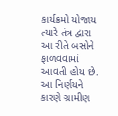કાર્યક્રમો યોજાય ત્યારે તંત્ર દ્વારા આ રીતે બસોને ફાળવવામાં આવતી હોય છે. આ નિર્ણયને કારણે ગ્રામીણ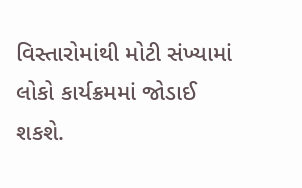વિસ્તારોમાંથી મોટી સંખ્યામાં લોકો કાર્યક્રમમાં જોડાઈ શકશે.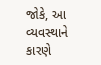જોકે, આ વ્યવસ્થાને કારણે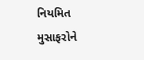નિયમિત મુસાફરોને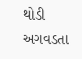થોડી અગવડતા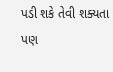પડી શકે તેવી શક્યતા પણ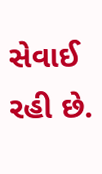સેવાઈ રહી છે.